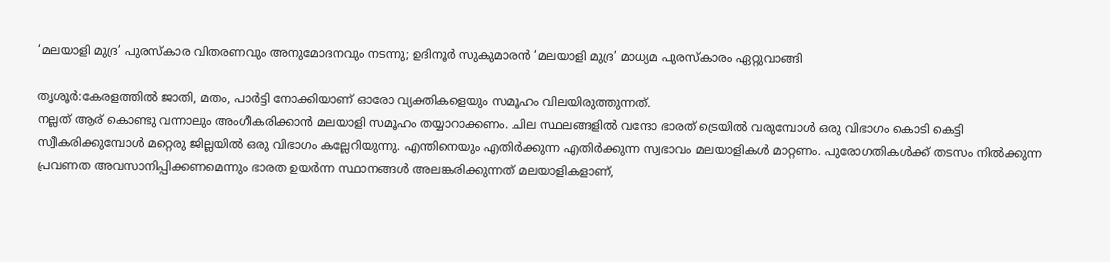‘മലയാളി മുദ്ര’ പുരസ്‌കാര വിതരണവും അനുമോദനവും നടന്നു; ഉദിനൂര്‍ സുകുമാരന്‍ ‘മലയാളി മുദ്ര’ മാധ്യമ പുരസ്‌കാരം ഏറ്റുവാങ്ങി

തൃശൂര്‍:കേരളത്തില്‍ ജാതി, മതം, പാര്‍ട്ടി നോക്കിയാണ് ഓരോ വ്യക്തികളെയും സമൂഹം വിലയിരുത്തുന്നത്.
നല്ലത് ആര് കൊണ്ടു വന്നാലും അംഗീകരിക്കാന്‍ മലയാളി സമൂഹം തയ്യാറാക്കണം. ചില സ്ഥലങ്ങളില്‍ വന്ദോ ഭാരത് ട്രെയില്‍ വരുമ്പോള്‍ ഒരു വിഭാഗം കൊടി കെട്ടി സ്വീകരിക്കുമ്പോള്‍ മറ്റെരു ജില്ലയില്‍ ഒരു വിഭാഗം കല്ലേറിയുന്നു. എന്തിനെയും എതിര്‍ക്കുന്ന എതിര്‍ക്കുന്ന സ്വഭാവം മലയാളികള്‍ മാറ്റണം. പുരോഗതികള്‍ക്ക് തടസം നില്‍ക്കുന്ന പ്രവണത അവസാനിപ്പിക്കണമെന്നും ഭാരത ഉയര്‍ന്ന സ്ഥാനങ്ങള്‍ അലങ്കരിക്കുന്നത് മലയാളികളാണ്,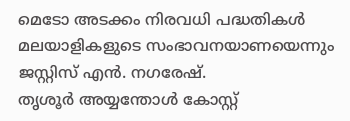മെടോ അടക്കം നിരവധി പദ്ധതികള്‍ മലയാളികളുടെ സംഭാവനയാണയെന്നും ജസ്റ്റിസ് എന്‍. നഗരേഷ്.
തൃശൂര്‍ അയ്യന്തോള്‍ കോസ്റ്റ്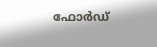ഫോര്‍ഡ്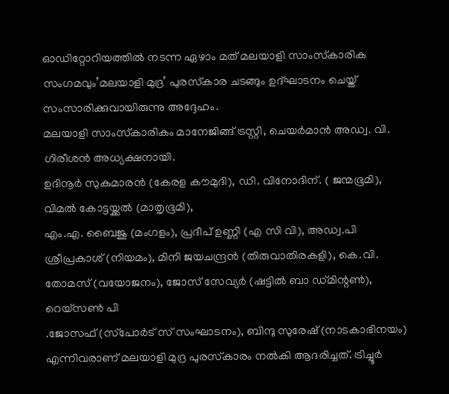ഓഡിറ്റോറിയത്തില്‍ നടന്ന ഏഴാം മത് മലയാളി സാംസ്‌കാരിക സംഗമവും’മലയാളി മുദ്ര’ പുരസ്‌കാര ചടങ്ങും ഉദ്ഘാടനം ചെയ്ത് സംസാരിക്കുവായിരുന്നു അദ്ദേഹം.
മലയാളി സാംസ്‌കാരികം മാനേജിങ്ങ് ട്രസ്റ്റി, ചെയര്‍മാന്‍ അഡ്വ. വി. ഗിരീശന്‍ അധ്യക്ഷനായി.
ഉദിനൂര്‍ സുകുമാരന്‍ (കേരള കൗമുദി), ഡി. വിനോദിന്. ( ജന്മഭൂമി), വിമല്‍ കോട്ടയ്ക്കല്‍ (മാതൃഭൂമി),
എം.എ. ബൈജു (മംഗളം), പ്രദീപ് ഉണ്ണി (എ സി വി), അഡ്വ.പി ശ്രീപ്രകാശ് (നിയമം), മിനി ജയചന്ദ്രന്‍ (തിരുവാതിരകളി), കെ.വി. തോമസ് (വയോജനം), ജോസ് സേവ്യര്‍ (ഷട്ടില്‍ ബാ ഡ്മിന്റണ്‍), റെയ്‌സണ്‍ പി
.ജോസഫ് (സ്‌പോര്‍ട് സ് സംഘാടനം), ബിന്ദു സുരേഷ് (നാടകാഭിനയം) എന്നിവരാണ് മലയാളി മുദ്ര പുരസ്‌കാരം നല്‍കി ആദരിച്ചത്. ട്രിച്ചൂര്‍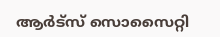ആര്‍ട്‌സ് സൊസൈറ്റി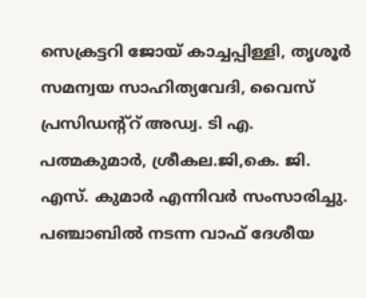സെക്രട്ടറി ജോയ് കാച്ചപ്പിള്ളി, തൃശൂര്‍ സമന്വയ സാഹിത്യവേദി, വൈസ് പ്രസിഡന്റ്‌റ് അഡ്വ. ടി എ. പത്മകുമാര്‍, ശ്രീകല.ജി,കെ. ജി. എസ്. കുമാര്‍ എന്നിവര്‍ സംസാരിച്ചു.
പഞ്ചാബില്‍ നടന്ന വാഫ് ദേശീയ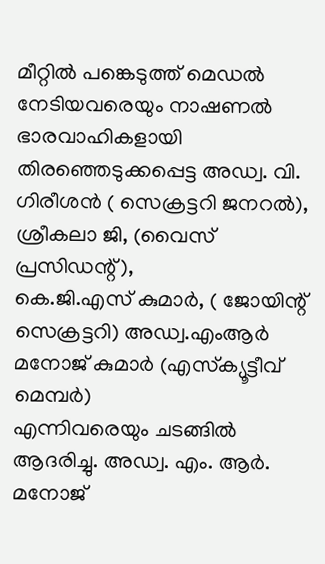മീറ്റില്‍ പങ്കെടുത്ത് മെഡല്‍ നേടിയവരെയും നാഷണല്‍ ഭാരവാഹികളായി തിരഞ്ഞെടുക്കപ്പെട്ട അഡ്വ. വി. ഗിരീശന്‍ ( സെക്രട്ടറി ജനറല്‍), ശ്രീകലാ ജി, (വൈസ് പ്രസിഡന്റ്),
കെ.ജി.എസ് കുമാര്‍, ( ജോയിന്റ് സെക്രട്ടറി) അഡ്വ.എംആര്‍ മനോജ് കുമാര്‍ (എസ്‌ക്യൂട്ടീവ് മെമ്പര്‍)
എന്നിവരെയും ചടങ്ങില്‍ ആദരിച്ചു. അഡ്വ. എം. ആര്‍. മനോജ്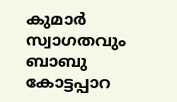കുമാര്‍ സ്വാഗതവും ബാബു കോട്ടപ്പാറ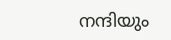നന്ദിയും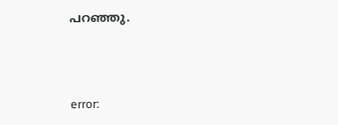പറഞ്ഞു.



error: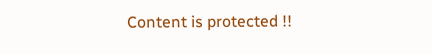Content is protected !!